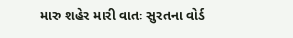મારુ શહેર મારી વાતઃ સુરતના વોર્ડ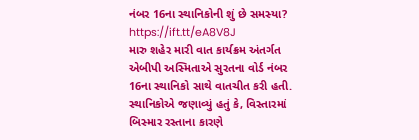નંબર 16ના સ્થાનિકોની શું છે સમસ્યા? https://ift.tt/eA8V8J
મારુ શહેર મારી વાત કાર્યક્રમ અંતર્ગત એબીપી અસ્મિતાએ સુરતના વોર્ડ નંબર 16ના સ્થાનિકો સાથે વાતચીત કરી હતી. સ્થાનિકોએ જણાવ્યું હતું કે, વિસ્તારમાં બિસ્માર રસ્તાના કારણે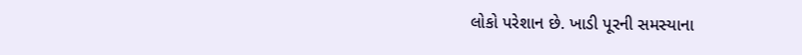લોકો પરેશાન છે. ખાડી પૂરની સમસ્યાના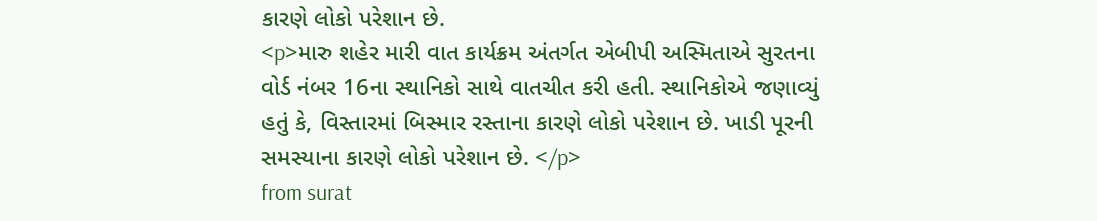કારણે લોકો પરેશાન છે.
<p>મારુ શહેર મારી વાત કાર્યક્રમ અંતર્ગત એબીપી અસ્મિતાએ સુરતના વોર્ડ નંબર 16ના સ્થાનિકો સાથે વાતચીત કરી હતી. સ્થાનિકોએ જણાવ્યું હતું કે, વિસ્તારમાં બિસ્માર રસ્તાના કારણે લોકો પરેશાન છે. ખાડી પૂરની સમસ્યાના કારણે લોકો પરેશાન છે. </p>
from surat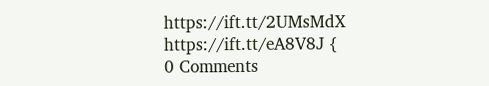https://ift.tt/2UMsMdX
https://ift.tt/eA8V8J {
0 Comments